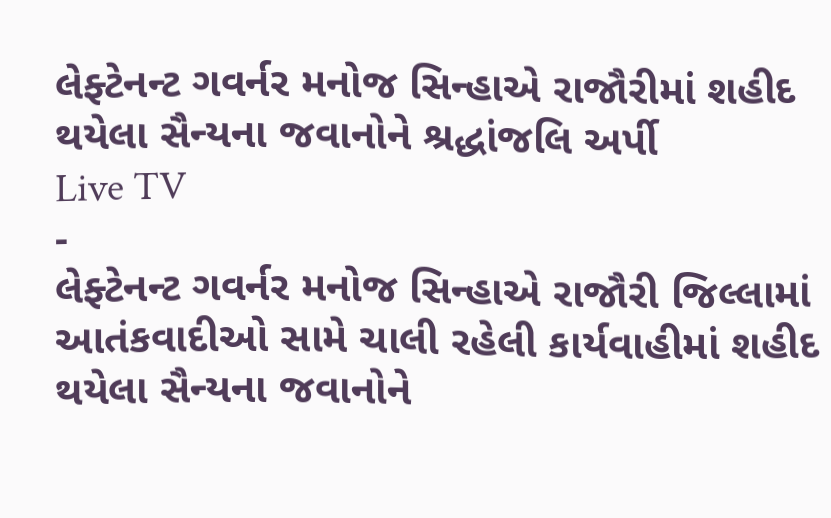લેફ્ટેનન્ટ ગવર્નર મનોજ સિન્હાએ રાજૌરીમાં શહીદ થયેલા સૈન્યના જવાનોને શ્રદ્ધાંજલિ અર્પી
Live TV
-
લેફ્ટેનન્ટ ગવર્નર મનોજ સિન્હાએ રાજૌરી જિલ્લામાં આતંકવાદીઓ સામે ચાલી રહેલી કાર્યવાહીમાં શહીદ થયેલા સૈન્યના જવાનોને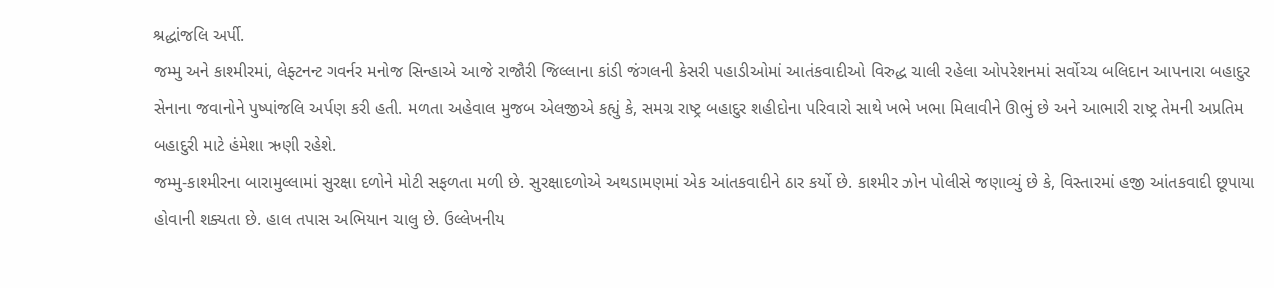શ્રદ્ધાંજલિ અર્પી.
જમ્મુ અને કાશ્મીરમાં, લેફ્ટનન્ટ ગવર્નર મનોજ સિન્હાએ આજે રાજૌરી જિલ્લાના કાંડી જંગલની કેસરી પહાડીઓમાં આતંકવાદીઓ વિરુદ્ધ ચાલી રહેલા ઓપરેશનમાં સર્વોચ્ચ બલિદાન આપનારા બહાદુર સેનાના જવાનોને પુષ્પાંજલિ અર્પણ કરી હતી. મળતા અહેવાલ મુજબ એલજીએ કહ્યું કે, સમગ્ર રાષ્ટ્ર બહાદુર શહીદોના પરિવારો સાથે ખભે ખભા મિલાવીને ઊભું છે અને આભારી રાષ્ટ્ર તેમની અપ્રતિમ બહાદુરી માટે હંમેશા ઋણી રહેશે.
જમ્મુ-કાશ્મીરના બારામુલ્લામાં સુરક્ષા દળોને મોટી સફળતા મળી છે. સુરક્ષાદળોએ અથડામણમાં એક આંતકવાદીને ઠાર કર્યો છે. કાશ્મીર ઝોન પોલીસે જણાવ્યું છે કે, વિસ્તારમાં હજી આંતકવાદી છૂપાયા હોવાની શક્યતા છે. હાલ તપાસ અભિયાન ચાલુ છે. ઉલ્લેખનીય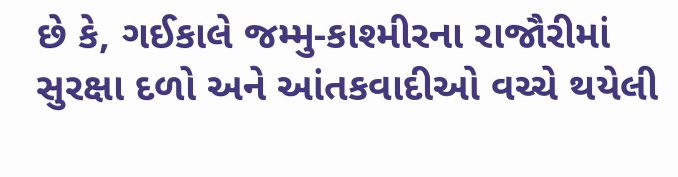છે કે, ગઈકાલે જમ્મુ-કાશ્મીરના રાજૌરીમાં સુરક્ષા દળો અને આંતકવાદીઓ વચ્ચે થયેલી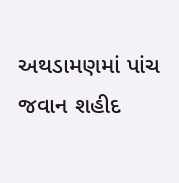અથડામણમાં પાંચ જવાન શહીદ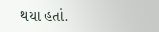થયા હતાં.